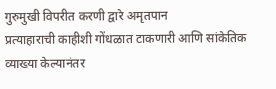गुरुमुखी विपरीत करणी द्वारे अमृतपान
प्रत्याहाराची काहीशी गोंधळात टाकणारी आणि सांकेतिक व्याख्या केल्यानंतर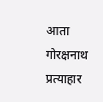आता गोरक्षनाथ प्रत्याहार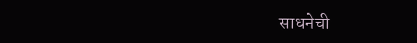साधनेची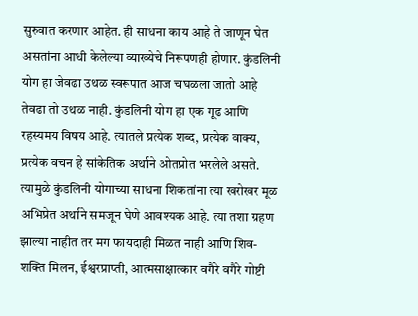सुरुवात करणार आहेत. ही साधना काय आहे ते जाणून घेत असतांना आधी केलेल्या व्याख्येचे निरूपणही होणार. कुंडलिनी योग हा जेवढा उथळ स्वरूपात आज चघळला जातो आहे तेवढा तो उथळ नाही. कुंडलिनी योग हा एक गूढ आणि रहस्यमय विषय आहे. त्यातले प्रत्येक शब्द, प्रत्येक वाक्य, प्रत्येक वचन हे सांकेतिक अर्थाने ओतप्रोत भरलेले असते. त्यामुळे कुंडलिनी योगाच्या साधना शिकतांना त्या खरोखर मूळ अभिप्रेत अर्थाने समजून घेणे आवश्यक आहे. त्या तशा ग्रहण झाल्या नाहीत तर मग फायदाही मिळत नाही आणि शिव-शक्ति मिलन, ईश्वरप्राप्ती, आत्मसाक्षात्कार वगैरे वगैरे गोष्टी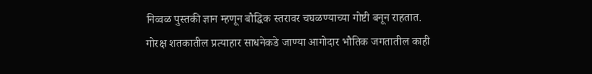निव्वळ पुस्तकी ज्ञान म्हणून बौद्धिक स्तरावर चघळण्याच्या गोष्टी बनून राहतात.
गोरक्ष शतकातील प्रत्याहार साधनेकडे जाण्या आगोदार भौतिक जगतातील काही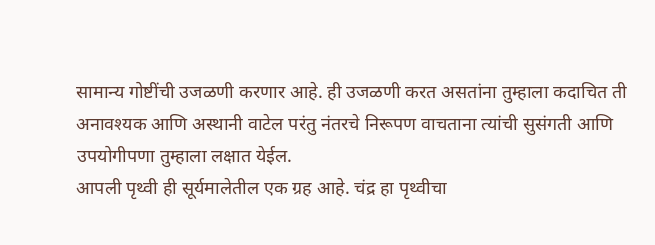सामान्य गोष्टींची उजळणी करणार आहे. ही उजळणी करत असतांना तुम्हाला कदाचित ती अनावश्यक आणि अस्थानी वाटेल परंतु नंतरचे निरूपण वाचताना त्यांची सुसंगती आणि उपयोगीपणा तुम्हाला लक्षात येईल.
आपली पृथ्वी ही सूर्यमालेतील एक ग्रह आहे. चंद्र हा पृथ्वीचा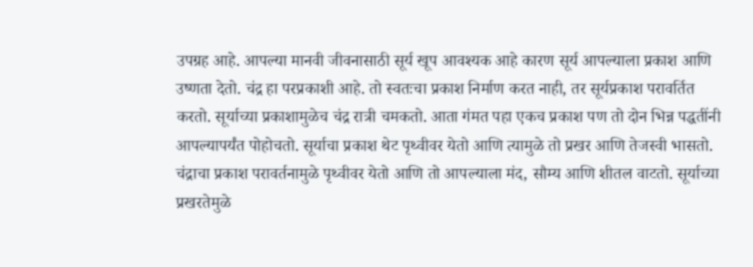उपग्रह आहे. आपल्या मानवी जीवनासाठी सूर्य खूप आवश्यक आहे कारण सूर्य आपल्याला प्रकाश आणि उष्णता देतो. चंद्र हा परप्रकाशी आहे. तो स्वतःचा प्रकाश निर्माण करत नाही, तर सूर्यप्रकाश परावर्तित करतो. सूर्याच्या प्रकाशामुळेच चंद्र रात्री चमकतो. आता गंमत पहा एकच प्रकाश पण तो दोन भिन्न पद्धतींनी आपल्यापर्यंत पोहोचतो. सूर्याचा प्रकाश थेट पृथ्वीवर येतो आणि त्यामुळे तो प्रखर आणि तेजस्वी भासतो. चंद्राचा प्रकाश परावर्तनामुळे पृथ्वीवर येतो आणि तो आपल्याला मंद, सौम्य आणि शीतल वाटतो. सूर्याच्या प्रखरतेमुळे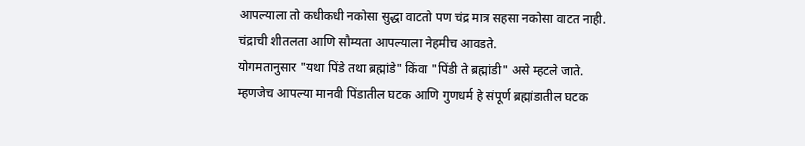आपल्याला तो कधीकधी नकोसा सुद्धा वाटतो पण चंद्र मात्र सहसा नकोसा वाटत नाही. चंद्राची शीतलता आणि सौम्यता आपल्याला नेहमीच आवडते.
योगमतानुसार "यथा पिंडे तथा ब्रह्मांडे" किंवा "पिंडी ते ब्रह्मांडी" असे म्हटले जाते. म्हणजेच आपल्या मानवी पिंडातील घटक आणि गुणधर्म हे संपूर्ण ब्रह्मांडातील घटक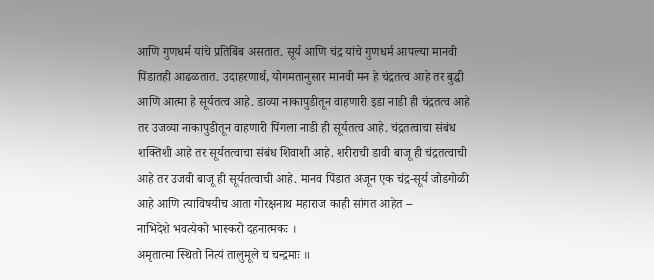आणि गुणधर्म यांचे प्रतिबिंब असतात. सूर्य आणि चंद्र यांचे गुणधर्म आपल्या मानवी पिंडातही आढळतात. उदाहरणार्थ, योगमतानुसार मानवी मन हे चंद्रतत्व आहे तर बुद्धी आणि आत्मा हे सूर्यतत्व आहे. डाव्या नाकापुडीतून वाहणारी इडा नाडी ही चंद्रतत्व आहे तर उजव्या नाकापुडीतून वाहणारी पिंगला नाडी ही सूर्यतत्व आहे. चंद्रतत्वाचा संबंध शक्तिशी आहे तर सूर्यतत्वाचा संबंध शिवाशी आहे. शरीराची डावी बाजू ही चंद्रतत्वाची आहे तर उजवी बाजू ही सूर्यतत्वाची आहे. मानव पिंडात अजून एक चंद्र-सूर्य जोडगोळी आहे आणि त्याविषयीच आता गोरक्षनाथ महाराज काही सांगत आहेत --
नाभिदेशे भवत्येको भास्करो दहनात्मकः ।
अमृतात्मा स्थितो नित्यं तालुमूले च चन्द्रमाः ॥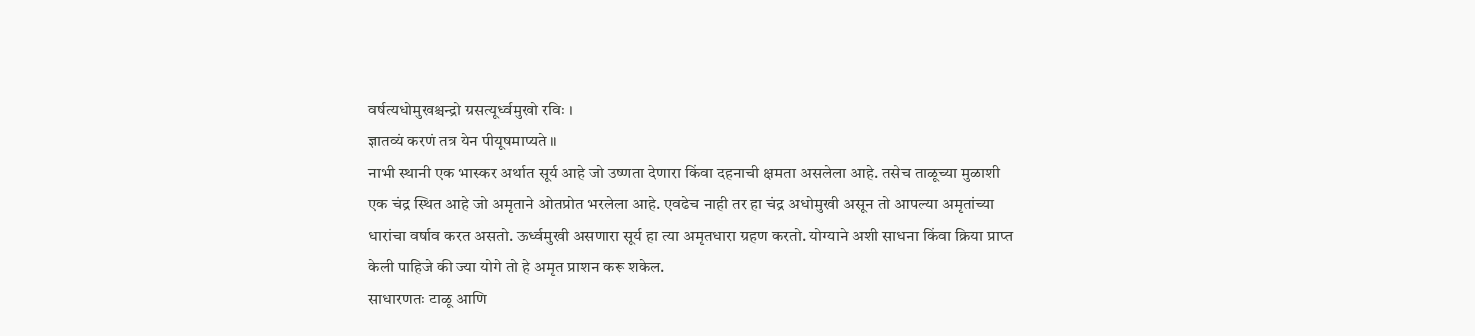वर्षत्यधोमुखश्चन्द्रो ग्रसत्यूर्ध्वमुखो रविः ।
ज्ञातव्यं करणं तत्र येन पीयूषमाप्यते ॥
नाभी स्थानी एक भास्कर अर्थात सूर्य आहे जो उष्णता देणारा किंवा दहनाची क्षमता असलेला आहे. तसेच ताळूच्या मुळाशी एक चंद्र स्थित आहे जो अमृताने ओतप्रोत भरलेला आहे. एवढेच नाही तर हा चंद्र अधोमुखी असून तो आपल्या अमृतांच्या धारांचा वर्षाव करत असतो. ऊर्ध्वमुखी असणारा सूर्य हा त्या अमृतधारा ग्रहण करतो. योग्याने अशी साधना किंवा क्रिया प्राप्त केली पाहिजे की ज्या योगे तो हे अमृत प्राशन करू शकेल.
साधारणतः टाळू आणि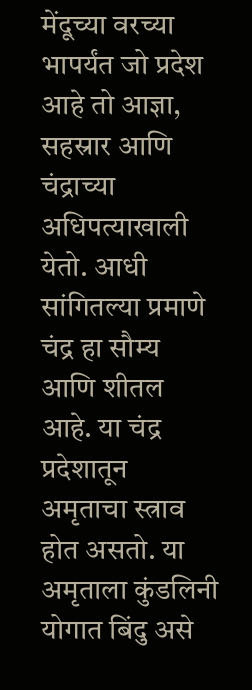मेंदूच्या वरच्या भापर्यंत जो प्रदेश आहे तो आज्ञा, सहस्रार आणि चंद्राच्या अधिपत्याखाली येतो. आधी सांगितल्या प्रमाणे चंद्र हा सौम्य आणि शीतल आहे. या चंद्र प्रदेशातून अमृताचा स्त्राव होत असतो. या अमृताला कुंडलिनी योगात बिंदु असे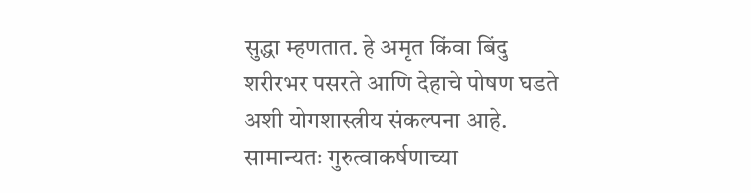सुद्धा म्हणतात. हे अमृत किंवा बिंदु शरीरभर पसरते आणि देहाचे पोषण घडते अशी योगशास्त्रीय संकल्पना आहे.
सामान्यतः गुरुत्वाकर्षणाच्या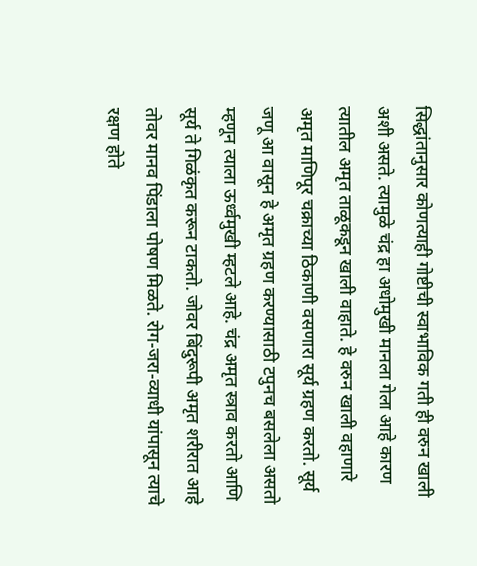सिद्धांतानुसार कोणत्याही गोष्टीची स्वाभाविक गती ही वरुन खाली अशी असते. त्यामुळे चंद्र हा अधोमुखी मानला गेला आहे कारण त्यातील अमृत ताळूकडून खाली वाहाते. हे वरुन खाली वहाणारे अमृत माणिपूर चक्राच्या ठिकाणी वसणारा सूर्य ग्रहण करतो. सूर्य जणू आ वासून हे अमृत ग्रहण करण्यासाठी टपुनच बसलेला असतो म्हणून त्याला ऊर्ध्वमुखी म्हटले आहे. चंद्र अमृत स्त्राव करतो आणि सूर्य ते गिळंकृत करून टाकतो. जोवर बिंदुरूपी अमृत शरीरात आहे तोवर मानव पिंडाला पोषण मिळते. रोग-जरा-व्याधी यांपासून त्याचे रक्षण होते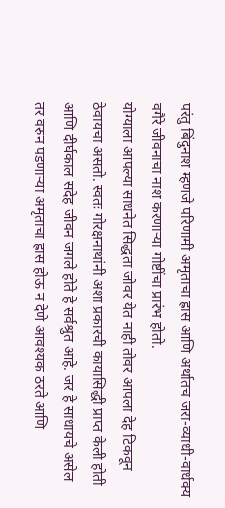परंतु बिंदुनाश म्हणजे परिणामी अमृताचा ह्रास आणि अर्थातच जरा-व्याधी-वार्धक्य वगैरे जीवनाचा नाश करणाऱ्या गोष्टींचा प्रारंभ होतो.
योग्याला आपल्या साधनेत सिद्धता जोवर येत नाही तोवर आपला देह टिकवून ठेवायचा असतो. स्वतः गोरक्षनाथांनी अशा प्रकारची कायासिद्धी प्राप्त केली होती आणि दीर्घकाल सदेह जीवन जगले होते हे सर्वश्रुत आहे. जर हे साधायचे असेल तर वरुन पडणाऱ्या अमृताचा ह्रास होऊ न देणे आवश्यक ठरते आणि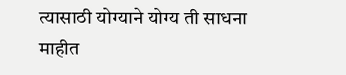त्यासाठी योग्याने योग्य ती साधना माहीत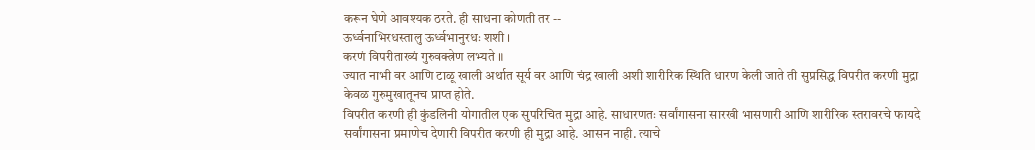करून घेणे आवश्यक ठरते. ही साधना कोणती तर --
ऊर्ध्वनाभिरधस्तालु ऊर्ध्वभानुरधः शशी ।
करणं विपरीताख्यं गुरुवक्त्रेण लभ्यते ॥
ज्यात नाभी वर आणि टाळू खाली अर्थात सूर्य वर आणि चंद्र खाली अशी शारीरिक स्थिति धारण केली जाते ती सुप्रसिद्ध विपरीत करणी मुद्रा केवळ गुरुमुखातूनच प्राप्त होते.
विपरीत करणी ही कुंडलिनी योगातील एक सुपरिचित मुद्रा आहे. साधारणतः सर्वांगासना सारखी भासणारी आणि शारीरिक स्तरावरचे फायदे सर्वांगासना प्रमाणेच देणारी विपरीत करणी ही मुद्रा आहे. आसन नाही. त्याचे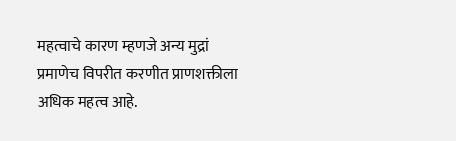महत्वाचे कारण म्हणजे अन्य मुद्रां प्रमाणेच विपरीत करणीत प्राणशक्तीला अधिक महत्व आहे.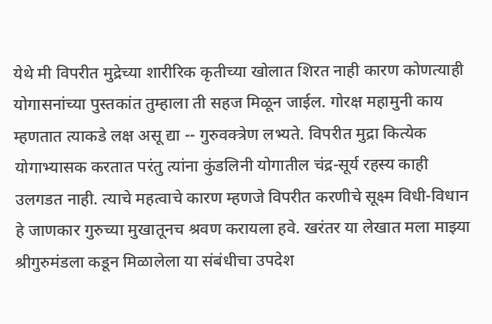येथे मी विपरीत मुद्रेच्या शारीरिक कृतीच्या खोलात शिरत नाही कारण कोणत्याही योगासनांच्या पुस्तकांत तुम्हाला ती सहज मिळून जाईल. गोरक्ष महामुनी काय म्हणतात त्याकडे लक्ष असू द्या -- गुरुवक्त्रेण लभ्यते. विपरीत मुद्रा कित्येक योगाभ्यासक करतात परंतु त्यांना कुंडलिनी योगातील चंद्र-सूर्य रहस्य काही उलगडत नाही. त्याचे महत्वाचे कारण म्हणजे विपरीत करणीचे सूक्ष्म विधी-विधान हे जाणकार गुरुच्या मुखातूनच श्रवण करायला हवे. खरंतर या लेखात मला माझ्या श्रीगुरुमंडला कडून मिळालेला या संबंधीचा उपदेश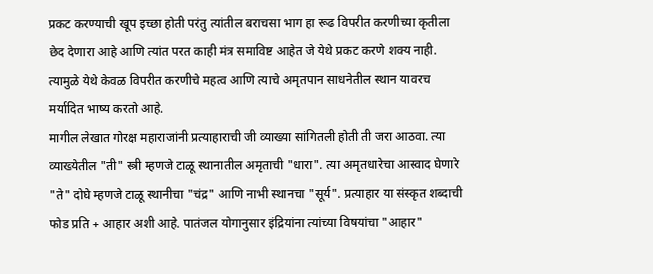प्रकट करण्याची खूप इच्छा होती परंतु त्यांतील बराचसा भाग हा रूढ विपरीत करणीच्या कृतीला छेद देणारा आहे आणि त्यांत परत काही मंत्र समाविष्ट आहेत जे येथे प्रकट करणे शक्य नाही. त्यामुळे येथे केवळ विपरीत करणीचे महत्व आणि त्याचे अमृतपान साधनेतील स्थान यावरच मर्यादित भाष्य करतो आहे.
मागील लेखात गोरक्ष महाराजांनी प्रत्याहाराची जी व्याख्या सांगितली होती ती जरा आठवा. त्या व्याख्येतील "ती" स्त्री म्हणजे टाळू स्थानातील अमृताची "धारा". त्या अमृतधारेचा आस्वाद घेणारे "ते" दोघे म्हणजे टाळू स्थानीचा "चंद्र" आणि नाभी स्थानचा "सूर्य". प्रत्याहार या संस्कृत शब्दाची फोड प्रति + आहार अशी आहे. पातंजल योगानुसार इंद्रियांना त्यांच्या विषयांचा "आहार"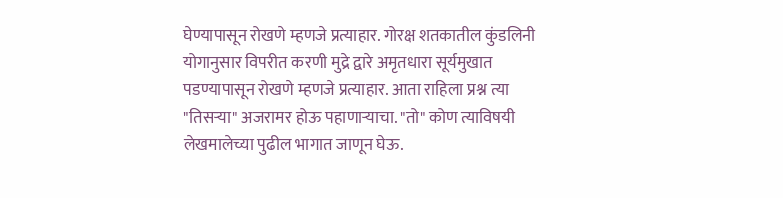घेण्यापासून रोखणे म्हणजे प्रत्याहार. गोरक्ष शतकातील कुंडलिनी योगानुसार विपरीत करणी मुद्रे द्वारे अमृतधारा सूर्यमुखात पडण्यापासून रोखणे म्हणजे प्रत्याहार. आता राहिला प्रश्न त्या "तिसऱ्या" अजरामर होऊ पहाणाऱ्याचा. "तो" कोण त्याविषयी लेखमालेच्या पुढील भागात जाणून घेऊ.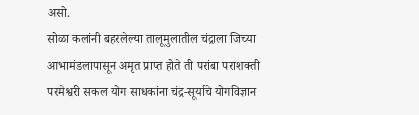असो.
सोळा कलांनी बहरलेल्या तालूमुलातील चंद्राला जिच्या आभामंडलापासून अमृत प्राप्त होते ती परांबा पराशक्ती परमेश्वरी सकल योग साधकांना चंद्र-सूर्याचे योगविज्ञान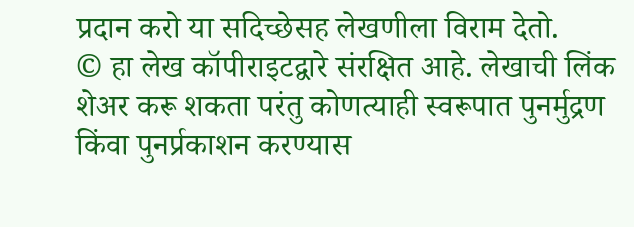प्रदान करो या सदिच्छेसह लेखणीला विराम देतो.
© हा लेख कॉपीराइटद्वारे संरक्षित आहे. लेखाची लिंक शेअर करू शकता परंतु कोणत्याही स्वरूपात पुनर्मुद्रण किंवा पुनर्प्रकाशन करण्यास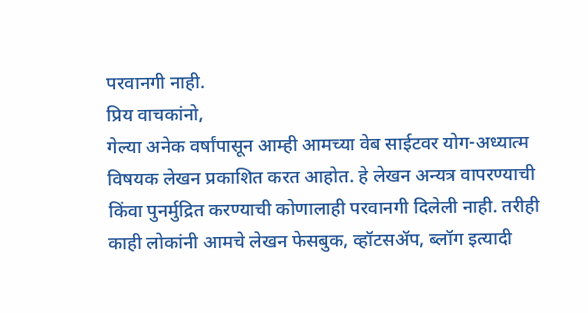परवानगी नाही.
प्रिय वाचकांनो,
गेल्या अनेक वर्षांपासून आम्ही आमच्या वेब साईटवर योग-अध्यात्म विषयक लेखन प्रकाशित करत आहोत. हे लेखन अन्यत्र वापरण्याची किंवा पुनर्मुद्रित करण्याची कोणालाही परवानगी दिलेली नाही. तरीही काही लोकांनी आमचे लेखन फेसबुक, व्हॉटसॲप, ब्लॉग इत्यादी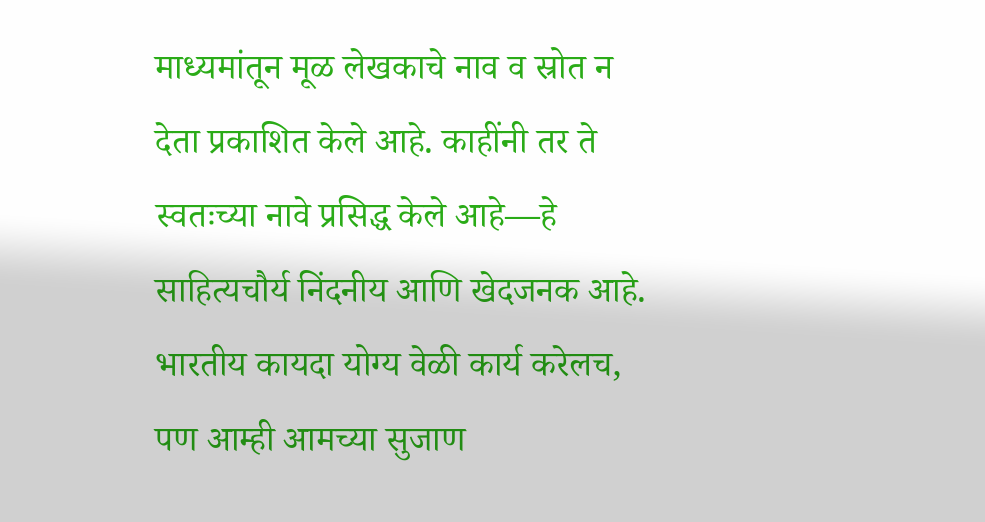माध्यमांतून मूळ लेखकाचे नाव व स्रोत न देता प्रकाशित केले आहे. काहींनी तर ते स्वतःच्या नावे प्रसिद्ध केले आहे—हे साहित्यचौर्य निंदनीय आणि खेदजनक आहे. भारतीय कायदा योग्य वेळी कार्य करेलच, पण आम्ही आमच्या सुजाण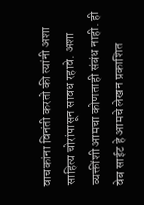वाचकांना विनंती करतो की त्यांनी अशा साहित्य चोरांपासून सावध रहावे. अशा व्यक्तींशी आमचा कोणताही संबंध नाही. ही वेब साईट हे आमचे लेखन प्रकाशित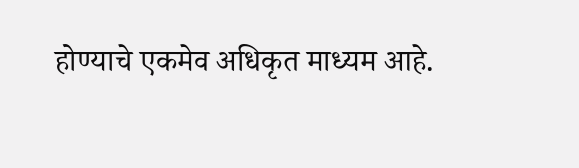होण्याचे एकमेव अधिकृत माध्यम आहे.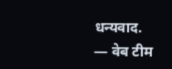धन्यवाद.
— वेब टीम